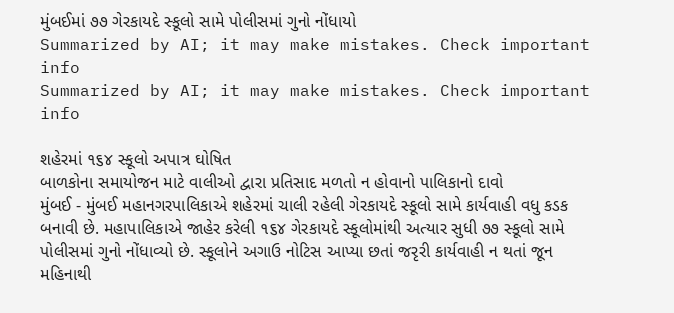મુંબઈમાં ૭૭ ગેરકાયદે સ્કૂલો સામે પોલીસમાં ગુનો નોંધાયો
Summarized by AI; it may make mistakes. Check important info
Summarized by AI; it may make mistakes. Check important info

શહેરમાં ૧૬૪ સ્કૂલો અપાત્ર ઘોષિત
બાળકોના સમાયોજન માટે વાલીઓ દ્વારા પ્રતિસાદ મળતો ન હોવાનો પાલિકાનો દાવો
મુંબઈ - મુંબઈ મહાનગરપાલિકાએ શહેરમાં ચાલી રહેલી ગેરકાયદે સ્કૂલો સામે કાર્યવાહી વધુ કડક બનાવી છે. મહાપાલિકાએ જાહેર કરેલી ૧૬૪ ગેરકાયદે સ્કૂલોમાંથી અત્યાર સુધી ૭૭ સ્કૂલો સામે પોલીસમાં ગુનો નોંધાવ્યો છે. સ્કૂલોને અગાઉ નોટિસ આપ્યા છતાં જરૃરી કાર્યવાહી ન થતાં જૂન મહિનાથી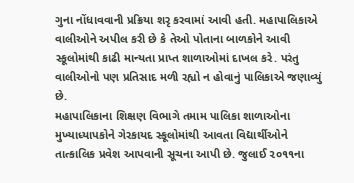ગુના નોંધાવવાની પ્રક્રિયા શરૃ કરવામાં આવી હતી. મહાપાલિકાએ વાલીઓને અપીલ કરી છે કે તેઓ પોતાના બાળકોને આવી સ્કૂલોમાંથી કાઢી માન્યતા પ્રાપ્ત શાળાઓમાં દાખલ કરે. પરંતુ વાલીઓનો પણ પ્રતિસાદ મળી રહ્યો ન હોવાનું પાલિકાએ જણાવ્યું છે.
મહાપાલિકાના શિક્ષણ વિભાગે તમામ પાલિકા શાળાઓના મુખ્યાધ્યાપકોને ગેરકાયદ સ્કૂલોમાંથી આવતા વિદ્યાર્થીઓને તાત્કાલિક પ્રવેશ આપવાની સૂચના આપી છે. જુલાઈ ૨૦૧૧ના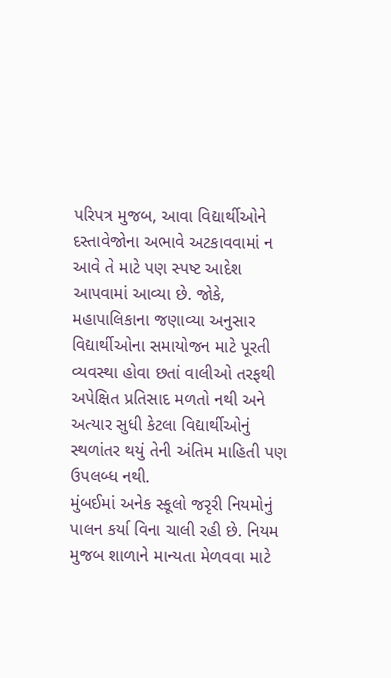પરિપત્ર મુજબ, આવા વિદ્યાર્થીઓને દસ્તાવેજોના અભાવે અટકાવવામાં ન આવે તે માટે પણ સ્પષ્ટ આદેશ આપવામાં આવ્યા છે. જોકે, મહાપાલિકાના જણાવ્યા અનુસાર વિદ્યાર્થીઓના સમાયોજન માટે પૂરતી વ્યવસ્થા હોવા છતાં વાલીઓ તરફથી અપેક્ષિત પ્રતિસાદ મળતો નથી અને અત્યાર સુધી કેટલા વિદ્યાર્થીઓનું સ્થળાંતર થયું તેની અંતિમ માહિતી પણ ઉપલબ્ધ નથી.
મુંબઈમાં અનેક સ્કૂલો જરૃરી નિયમોનું પાલન કર્યા વિના ચાલી રહી છે. નિયમ મુજબ શાળાને માન્યતા મેળવવા માટે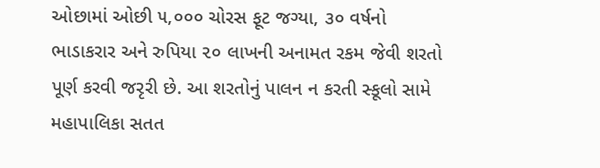ઓછામાં ઓછી ૫,૦૦૦ ચોરસ ફૂટ જગ્યા, ૩૦ વર્ષનો ભાડાકરાર અને રુપિયા ૨૦ લાખની અનામત રકમ જેવી શરતો પૂર્ણ કરવી જરૃરી છે. આ શરતોનું પાલન ન કરતી સ્કૂલો સામે મહાપાલિકા સતત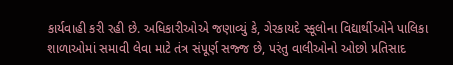કાર્યવાહી કરી રહી છે. અધિકારીઓએ જણાવ્યું કે, ગેરકાયદે સ્કૂલોના વિદ્યાર્થીઓને પાલિકા શાળાઓમાં સમાવી લેવા માટે તંત્ર સંપૂર્ણ સજ્જ છે, પરંતુ વાલીઓનો ઓછો પ્રતિસાદ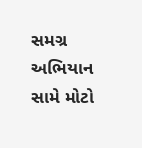સમગ્ર અભિયાન સામે મોટો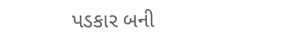પડકાર બની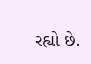રહ્યો છે.